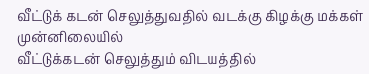வீட்டுக் கடன் செலுத்துவதில் வடக்கு கிழக்கு மக்கள் முன்னிலையில்
வீட்டுக்கடன் செலுத்தும் விடயத்தில்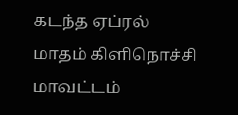கடந்த ஏப்ரல் மாதம் கிளிநொச்சி மாவட்டம்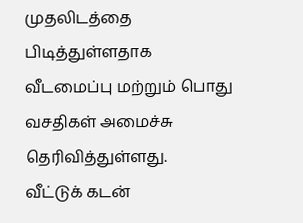முதலிடத்தை பிடித்துள்ளதாக வீடமைப்பு மற்றும் பொது வசதிகள் அமைச்சு தெரிவித்துள்ளது.
வீட்டுக் கடன்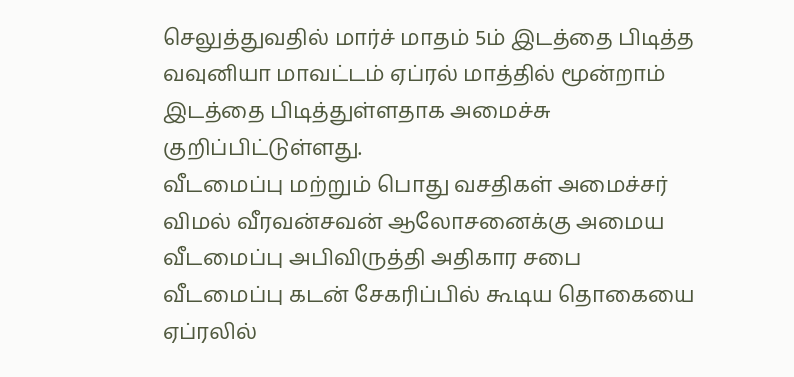செலுத்துவதில் மார்ச் மாதம் 5ம் இடத்தை பிடித்த வவுனியா மாவட்டம் ஏப்ரல் மாத்தில் மூன்றாம் இடத்தை பிடித்துள்ளதாக அமைச்சு குறிப்பிட்டுள்ளது.
வீடமைப்பு மற்றும் பொது வசதிகள் அமைச்சர் விமல் வீரவன்சவன் ஆலோசனைக்கு அமைய வீடமைப்பு அபிவிருத்தி அதிகார சபை வீடமைப்பு கடன் சேகரிப்பில் கூடிய தொகையை ஏப்ரலில்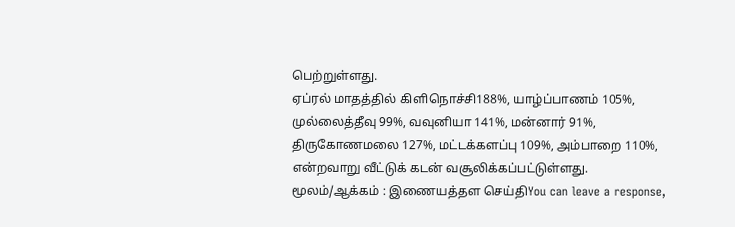பெற்றுள்ளது.
ஏப்ரல் மாதத்தில் கிளிநொச்சி188%, யாழ்ப்பாணம் 105%, முல்லைத்தீவு 99%, வவுனியா 141%, மன்னார் 91%, திருகோணமலை 127%, மட்டக்களப்பு 109%, அம்பாறை 110%, என்றவாறு வீட்டுக் கடன் வசூலிக்கப்பட்டுள்ளது.
மூலம்/ஆக்கம் : இணையத்தள செய்திYou can leave a response,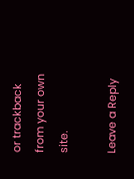or trackback from your own site.

Leave a Reply